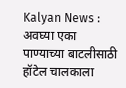Kalyan News : अवघ्या एका पाण्याच्या बाटलीसाठी हॉटेल चालकाला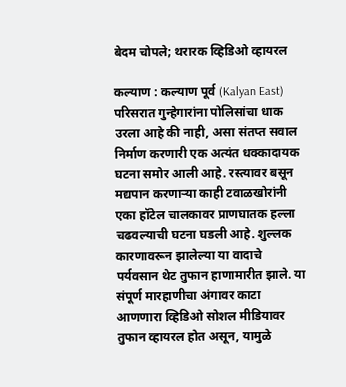बेदम चोपले; थरारक व्हिडिओ व्हायरल

कल्याण : कल्याण पूर्व (Kalyan East) परिसरात गुन्हेगारांना पोलिसांचा धाक उरला आहे की नाही, असा संतप्त सवाल निर्माण करणारी एक अत्यंत धक्कादायक घटना समोर आली आहे. रस्त्यावर बसून मद्यपान करणाऱ्या काही टवाळखोरांनी एका हॉटेल चालकावर प्राणघातक हल्ला चढवल्याची घटना घडली आहे. शुल्लक कारणावरून झालेल्या या वादाचे पर्यवसान थेट तुफान हाणामारीत झाले. या संपूर्ण मारहाणीचा अंगावर काटा आणणारा व्हिडिओ सोशल मीडियावर तुफान व्हायरल होत असून, यामुळे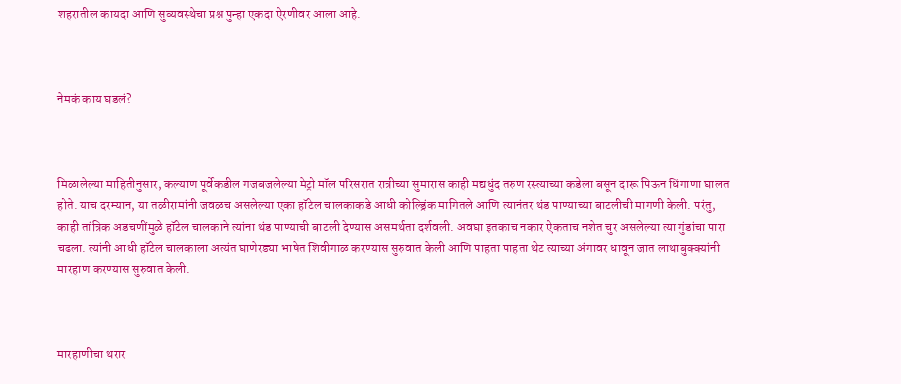शहरातील कायदा आणि सुव्यवस्थेचा प्रश्न पुन्हा एकदा ऐरणीवर आला आहे.



नेमकं काय घडलं?



मिळालेल्या माहितीनुसार, कल्याण पूर्वेकडील गजबजलेल्या मेट्रो मॉल परिसरात रात्रीच्या सुमारास काही मद्यधुंद तरुण रस्त्याच्या कडेला बसून दारू पिऊन धिंगाणा घालत होते. याच दरम्यान, या तळीरामांनी जवळच असलेल्या एका हॉटेल चालकाकडे आधी कोल्ड्रिंक मागितले आणि त्यानंतर थंड पाण्याच्या बाटलीची मागणी केली. परंतु, काही तांत्रिक अडचणींमुळे हॉटेल चालकाने त्यांना थंड पाण्याची बाटली देण्यास असमर्थता दर्शवली. अवघा इतकाच नकार ऐकताच नशेत चुर असलेल्या त्या गुंडांचा पारा चढला. त्यांनी आधी हॉटेल चालकाला अत्यंत घाणेरड्या भाषेत शिवीगाळ करण्यास सुरुवात केली आणि पाहता पाहता थेट त्याच्या अंगावर धावून जात लाथाबुक्क्यांनी मारहाण करण्यास सुरुवात केली.



मारहाणीचा थरार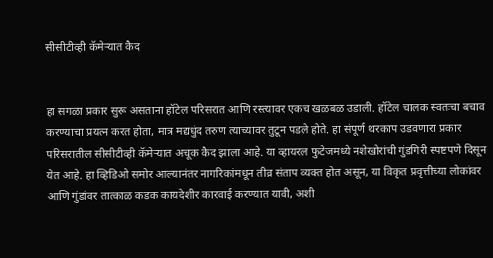सीसीटीव्ही कॅमेऱ्यात कैद


हा सगळा प्रकार सुरू असताना हॉटेल परिसरात आणि रस्त्यावर एकच खळबळ उडाली. हॉटेल चालक स्वतःचा बचाव करण्याचा प्रयत्न करत होता, मात्र मद्यधुंद तरुण त्याच्यावर तुटून पडले होते. हा संपूर्ण थरकाप उडवणारा प्रकार परिसरातील सीसीटीव्ही कॅमेऱ्यात अचूक कैद झाला आहे. या व्हायरल फुटेजमध्ये नशेखोरांची गुंडगिरी स्पष्टपणे दिसून येत आहे. हा व्हिडिओ समोर आल्यानंतर नागरिकांमधून तीव्र संताप व्यक्त होत असून, या विकृत प्रवृत्तीच्या लोकांवर आणि गुंडांवर तात्काळ कडक कायदेशीर कारवाई करण्यात यावी, अशी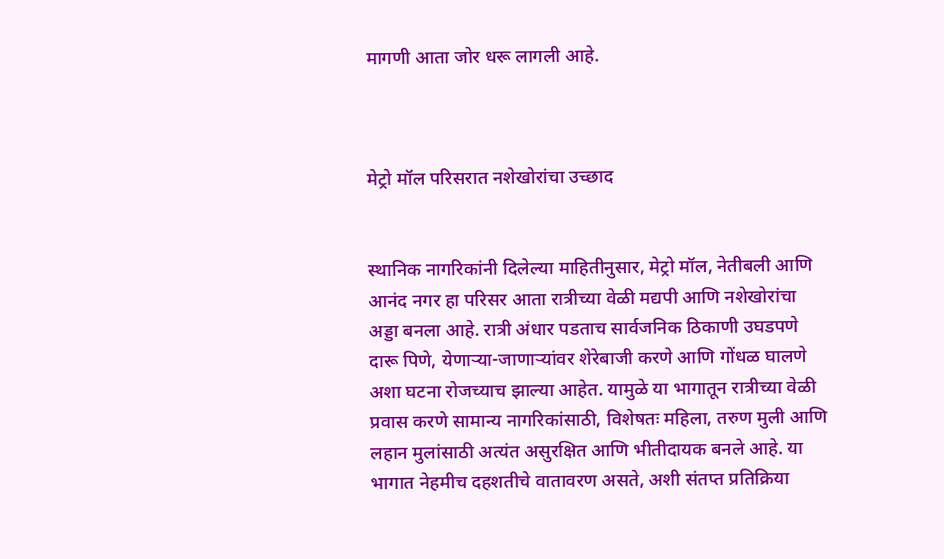मागणी आता जोर धरू लागली आहे.



मेट्रो मॉल परिसरात नशेखोरांचा उच्छाद


स्थानिक नागरिकांनी दिलेल्या माहितीनुसार, मेट्रो मॉल, नेतीबली आणि आनंद नगर हा परिसर आता रात्रीच्या वेळी मद्यपी आणि नशेखोरांचा अड्डा बनला आहे. रात्री अंधार पडताच सार्वजनिक ठिकाणी उघडपणे दारू पिणे, येणाऱ्या-जाणाऱ्यांवर शेरेबाजी करणे आणि गोंधळ घालणे अशा घटना रोजच्याच झाल्या आहेत. यामुळे या भागातून रात्रीच्या वेळी प्रवास करणे सामान्य नागरिकांसाठी, विशेषतः महिला, तरुण मुली आणि लहान मुलांसाठी अत्यंत असुरक्षित आणि भीतीदायक बनले आहे. या भागात नेहमीच दहशतीचे वातावरण असते, अशी संतप्त प्रतिक्रिया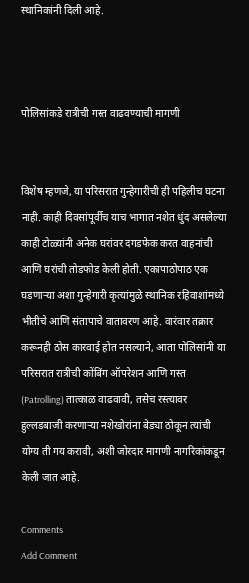स्थानिकांनी दिली आहे.



पोलिसांकडे रात्रीची गस्त वाढवण्याची मागणी


विशेष म्हणजे, या परिसरात गुन्हेगारीची ही पहिलीच घटना नाही. काही दिवसांपूर्वीच याच भागात नशेत धुंद असलेल्या काही टोळ्यांनी अनेक घरांवर दगडफेक करत वाहनांची आणि घरांची तोडफोड केली होती. एकापाठोपाठ एक घडणाऱ्या अशा गुन्हेगारी कृत्यांमुळे स्थानिक रहिवाशांमध्ये भीतीचे आणि संतापाचे वातावरण आहे. वारंवार तक्रार करूनही ठोस कारवाई होत नसल्याने, आता पोलिसांनी या परिसरात रात्रीची कोंबिंग ऑपरेशन आणि गस्त (Patrolling) तात्काळ वाढवावी, तसेच रस्त्यावर हुल्लडबाजी करणाऱ्या नशेखोरांना बेड्या ठोकून त्यांची योग्य ती गय करावी, अशी जोरदार मागणी नागरिकांकडून केली जात आहे.

Comments
Add Comment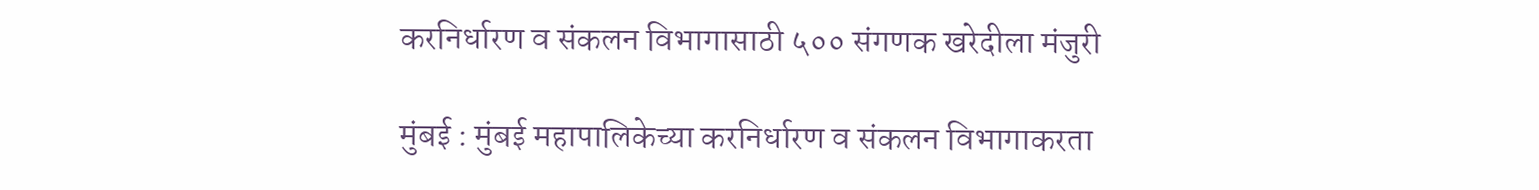करनिर्धारण व संकलन विभागासाठी ५०० संगणक खरेदीला मंजुरी

मुंबई : मुंबई महापालिकेच्या करनिर्धारण व संकलन विभागाकरता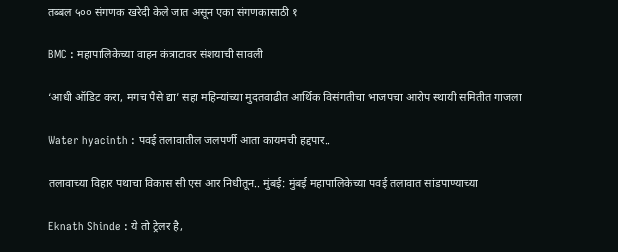तब्बल ५०० संगणक खरेदी केले जात असून एका संगणकासाठी १

BMC : महापालिकेच्या वाहन कंत्राटावर संशयाची सावली

‘आधी ऑडिट करा, मगच पैसे द्या’ सहा महिन्यांच्या मुदतवाढीत आर्थिक विसंगतीचा भाजपचा आरोप स्थायी समितीत गाजला

Water hyacinth : पवई तलावातील जलपर्णी आता कायमची हद्दपार..

तलावाच्या विहार पथाचा विकास सी एस आर निधीतून.. मुंबई: मुंबई महापालिकेच्या पवई तलावात सांडपाण्याच्या

Eknath Shinde : ये तो ट्रेलर है,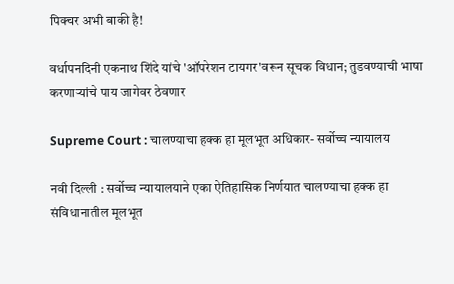पिक्चर अभी बाकी है!

वर्धापनदिनी एकनाथ शिंदे यांचे 'ऑपरेशन टायगर'वरून सूचक विधान; तुडवण्याची भाषा करणाऱ्यांचे पाय जागेवर ठेवणार

Supreme Court : चालण्याचा हक्क हा मूलभूत अधिकार- सर्वोच्च न्यायालय

नवी दिल्ली : सर्वोच्च न्यायालयाने एका ऐतिहासिक निर्णयात चालण्याचा हक्क हा संविधानातील मूलभूत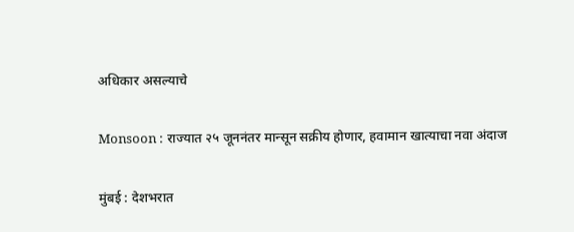अधिकार असल्याचे

Monsoon : राज्यात २५ जूननंतर मान्सून सक्रीय होणार, हवामान खात्याचा नवा अंदाज

मुंबई : देशभरात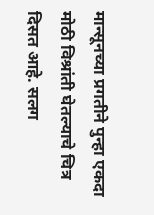मान्सूनच्या प्रगतीने पुन्हा एकदा मोठी विश्रांती घेतल्याचे चित्र दिसत आहे. सलग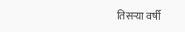तिसऱ्या वर्षी